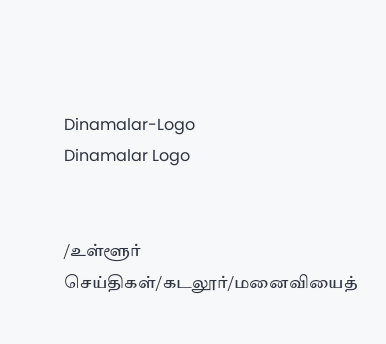Dinamalar-Logo
Dinamalar Logo


/உள்ளூர் செய்திகள்/கடலூர்/மனைவியைத்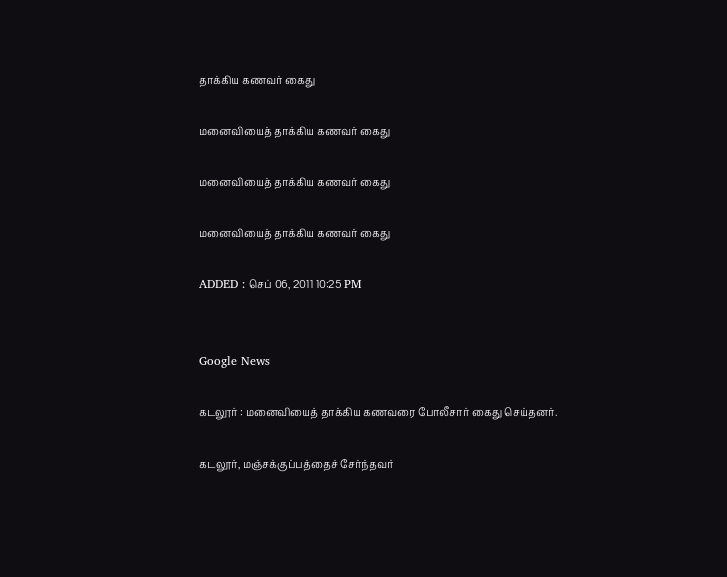தாக்கிய கணவர் கைது

மனைவியைத் தாக்கிய கணவர் கைது

மனைவியைத் தாக்கிய கணவர் கைது

மனைவியைத் தாக்கிய கணவர் கைது

ADDED : செப் 06, 2011 10:25 PM


Google News

கடலூர் : மனைவியைத் தாக்கிய கணவரை போலீசார் கைது செய்தனர்.

கடலூர், மஞ்சக்குப்பத்தைச் சேர்ந்தவர்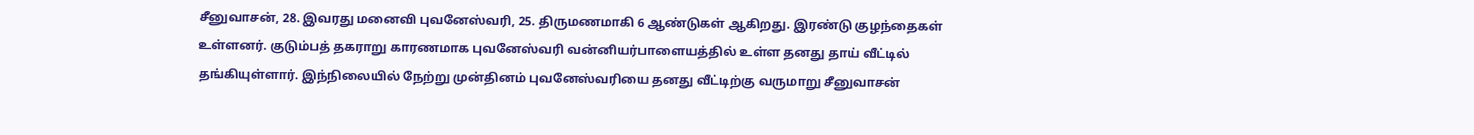சீனுவாசன், 28. இவரது மனைவி புவனேஸ்வரி, 25. திருமணமாகி 6 ஆண்டுகள் ஆகிறது. இரண்டு குழந்தைகள் உள்ளனர். குடும்பத் தகராறு காரணமாக புவனேஸ்வரி வன்னியர்பாளையத்தில் உள்ள தனது தாய் வீட்டில் தங்கியுள்ளார். இந்நிலையில் நேற்று முன்தினம் புவனேஸ்வரியை தனது வீட்டிற்கு வருமாறு சீனுவாசன்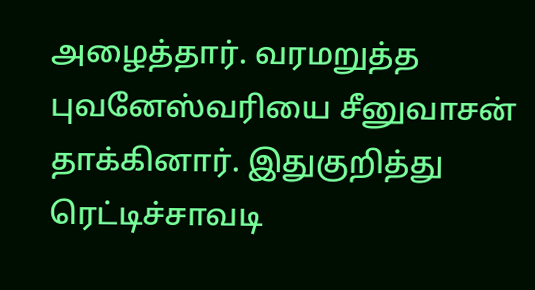அழைத்தார். வரமறுத்த புவனேஸ்வரியை சீனுவாசன் தாக்கினார். இதுகுறித்து ரெட்டிச்சாவடி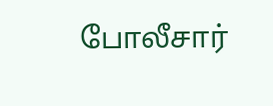போலீசார்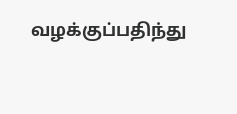வழக்குப்பதிந்து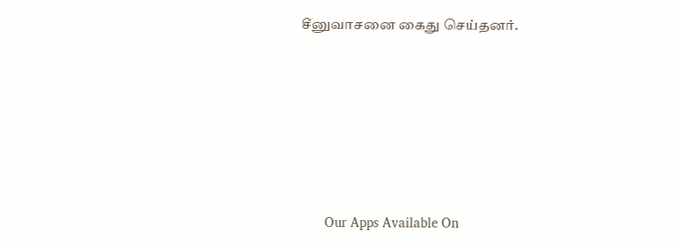சீனுவாசனை கைது செய்தனர்.







      Our Apps Available On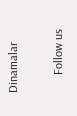Dinamalar

      Follow us